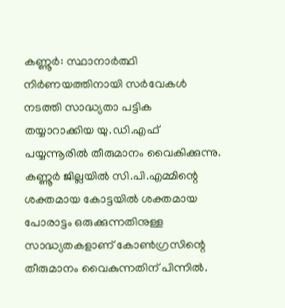കണ്ണൂർ: സ്ഥാനാർത്ഥി നിർണയത്തിനായി സർവേകൾ നടത്തി സാദ്ധ്യതാ പട്ടിക തയ്യാറാക്കിയ യു.ഡി.എഫ് പയ്യന്നൂരിൽ തീരുമാനം വൈകിക്കുന്നു. കണ്ണൂർ ജില്ലയിൽ സി.പി.എമ്മിന്റെ ശക്തമായ കോട്ടയിൽ ശക്തമായ പോരാട്ടം ഒരുക്കുന്നതിനുള്ള സാദ്ധ്യതകളാണ് കോൺഗ്രസിന്റെ തീരുമാനം വൈകുന്നതിന് പിന്നിൽ.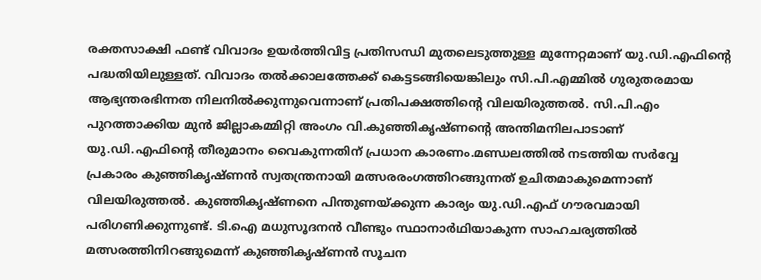രക്തസാക്ഷി ഫണ്ട് വിവാദം ഉയർത്തിവിട്ട പ്രതിസന്ധി മുതലെടുത്തുള്ള മുന്നേറ്റമാണ് യു.ഡി.എഫിന്റെ പദ്ധതിയിലുള്ളത്. വിവാദം തൽക്കാലത്തേക്ക് കെട്ടടങ്ങിയെങ്കിലും സി.പി.എമ്മിൽ ഗുരുതരമായ ആഭ്യന്തരഭിന്നത നിലനിൽക്കുന്നുവെന്നാണ് പ്രതിപക്ഷത്തിന്റെ വിലയിരുത്തൽ. സി.പി.എം പുറത്താക്കിയ മുൻ ജില്ലാകമ്മിറ്റി അംഗം വി.കുഞ്ഞികൃഷ്ണന്റെ അന്തിമനിലപാടാണ് യു.ഡി.എഫിന്റെ തീരുമാനം വൈകുന്നതിന് പ്രധാന കാരണം.മണ്ഡലത്തിൽ നടത്തിയ സർവ്വേ പ്രകാരം കുഞ്ഞികൃഷ്ണൻ സ്വതന്ത്രനായി മത്സരരംഗത്തിറങ്ങുന്നത് ഉചിതമാകുമെന്നാണ് വിലയിരുത്തൽ. കുഞ്ഞികൃഷ്ണനെ പിന്തുണയ്ക്കുന്ന കാര്യം യു.ഡി.എഫ് ഗൗരവമായി പരിഗണിക്കുന്നുണ്ട്. ടി.ഐ മധുസൂദനൻ വീണ്ടും സ്ഥാനാർഥിയാകുന്ന സാഹചര്യത്തിൽ മത്സരത്തിനിറങ്ങുമെന്ന് കുഞ്ഞികൃഷ്ണൻ സൂചന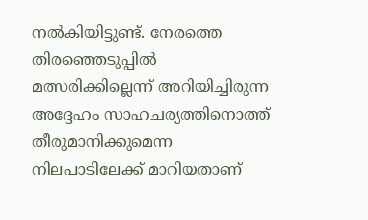നൽകിയിട്ടുണ്ട്. നേരത്തെ തിരഞ്ഞെടുപ്പിൽ മത്സരിക്കില്ലെന്ന് അറിയിച്ചിരുന്ന അദ്ദേഹം സാഹചര്യത്തിനൊത്ത് തീരുമാനിക്കുമെന്ന നിലപാടിലേക്ക് മാറിയതാണ്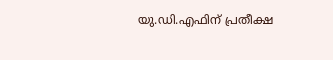യു.ഡി.എഫിന് പ്രതീക്ഷ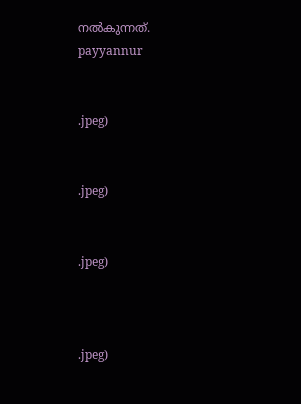നൽകുന്നത്.
payyannur


.jpeg)


.jpeg)


.jpeg)



.jpeg)